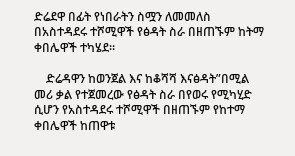ድሬደዋ በፊት የነበራትን ስሟን ለመመለስ በአስተዳደሩ ተሾሚዋች የፅዳት ስራ በዘጠኙም ከትማ ቀበሌዋች ተካሄደ።

    ድሬዳዋን ከወንጀል እና ከቆሻሻ እናፅዳት”በሚል መሪ ቃል የተጀመረው የፅዳት ስራ በየወሩ የሚካሂድ ሲሆን የአስተዳደሩ ተሾሚዋች በዘጠኙም የከተማ ቀበሌዋች ከጠዋቱ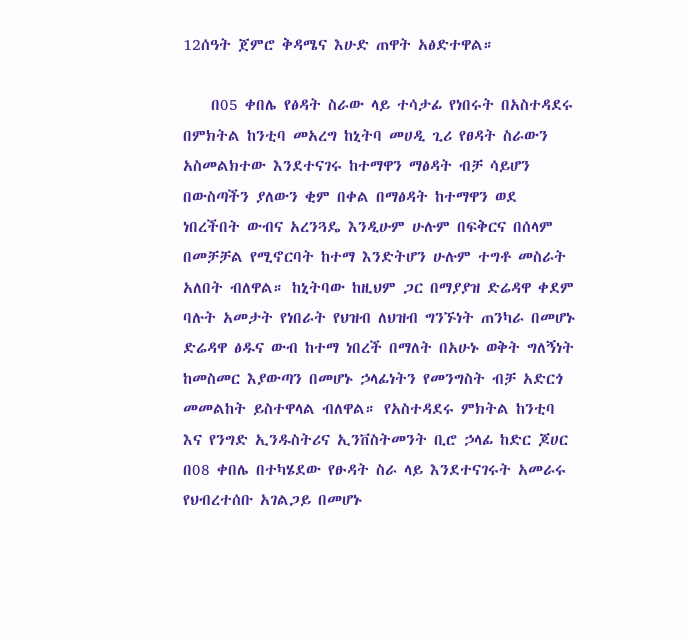12ሰዓት ጀምሮ ቅዳሜና እሁድ ጠዋት አፅድተዋል።

    በ05 ቀበሌ የፅዳት ስራው ላይ ተሳታፊ የነበሩት በአስተዳደሩ በምክትል ከንቲባ መአረግ ከኒትባ መሀዲ ጊሪ የፀዳት ስራውን አስመልክተው እንደተናገሩ ከተማዋን ማፅዳት ብቻ ሳይሆን በውስጣችን ያለውን ቂም በቀል በማፅዳት ከተማዋን ወደ ነበረችበት ውብና አረንጓዴ እንዲሁም ሁሉም በፍቅርና በሰላም በመቻቻል የሚኖርባት ከተማ እንድትሆን ሁሉም ተግቶ መስራት አለበት ብለዋል። ከኒትባው ከዚህም ጋር በማያያዝ ድሬዳዋ ቀደም ባሉት አመታት የነበራት የህዝብ ለህዝብ ግንኙነት ጠንካራ በመሆኑ ድሬዳዋ ፅዱና ውብ ከተማ ነበረች በማለት በአሁኑ ወቅት ግለኝነት ከመስመር እያውጣን በመሆኑ ኃላፊነትን የመንግስት ብቻ አድርጎ መመልከት ይስተዋላል ብለዋል። የአስተዳደሩ ምክትል ከንቲባ እና የንግድ ኢንዱስትሪና ኢንቨስትመንት ቢሮ ኃላፊ ከድር ጆሀር በ08 ቀበሌ በተካሄደው የፁዳት ስራ ላይ እንደተናገሩት አመራሩ የህብረተሰቡ አገልጋይ በመሆኑ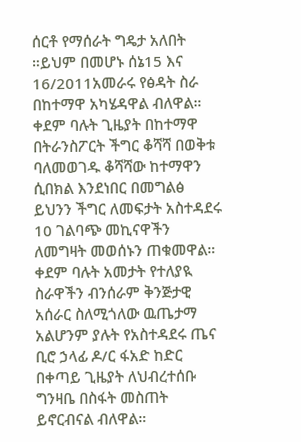ሰርቶ የማሰራት ግዴታ አለበት ።ይህም በመሆኑ ሰኔ15 እና 16/2011አመራሩ የፅዳት ስራ በከተማዋ አካሄዳዋል ብለዋል። ቀደም ባሉት ጊዜያት በከተማዋ በትራንስፖርት ችግር ቆሻሻ በወቅቱ ባለመወገዱ ቆሻሻው ከተማዋን ሲበክል እንደነበር በመግልፅ ይህንን ችግር ለመፍታት አስተዳደሩ 10 ገልባጭ መኪናዋችን ለመግዛት መወሰኑን ጠቁመዋል። ቀደም ባሉት አመታት የተለያዪ ስራዋችን ብንሰራም ቅንጅታዊ አሰራር ስለሚጎለው ዉጤታማ አልሆንም ያሉት የአስተዳደሩ ጤና ቢሮ ኃላፊ ዶ/ር ፋአድ ከድር በቀጣይ ጊዜያት ለህብረተሰቡ ግንዛቤ በስፋት መስጠት ይኖርብናል ብለዋል።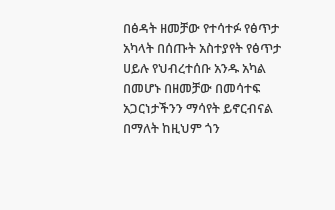በፅዳት ዘመቻው የተሳተፉ የፅጥታ አካላት በሰጡት አስተያየት የፅጥታ ሀይሉ የህብረተሰቡ አንዱ አካል በመሆኑ በዘመቻው በመሳተፍ አጋርነታችንን ማሳየት ይኖርብናል በማለት ከዚህም ጎን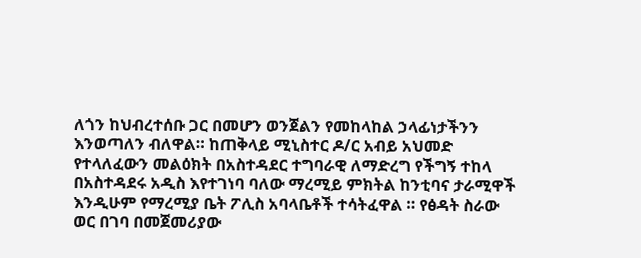ለጎን ከህብረተሰቡ ጋር በመሆን ወንጀልን የመከላከል ኃላፊነታችንን እንወጣለን ብለዋል። ከጠቅላይ ሚኒስተር ዶ/ር አብይ አህመድ የተላለፈውን መልዕክት በአስተዳደር ተግባራዊ ለማድረግ የችግኝ ተከላ በአስተዳደሩ አዲስ እየተገነባ ባለው ማረሚይ ምክትል ከንቲባና ታራሚዋች እንዲሁም የማረሚያ ቤት ፖሊስ አባላቤቶች ተሳትፈዋል ። የፅዳት ስራው ወር በገባ በመጀመሪያው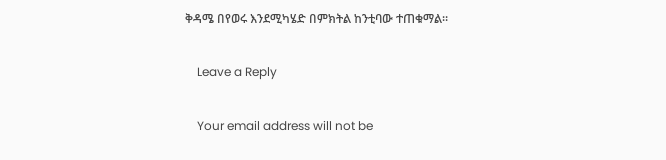ቅዳሜ በየወሩ እንደሚካሄድ በምክትል ከንቲባው ተጠቁማል።

    Leave a Reply

    Your email address will not be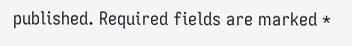published. Required fields are marked *